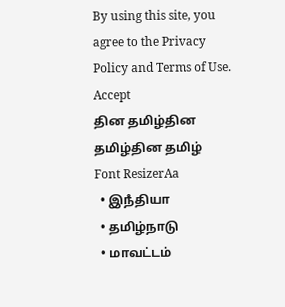By using this site, you agree to the Privacy Policy and Terms of Use.
Accept
தின தமிழ்தின தமிழ்தின தமிழ்
Font ResizerAa
  • இநஂதியா
  • தமிழ்நாடு
  • மாவட்டம்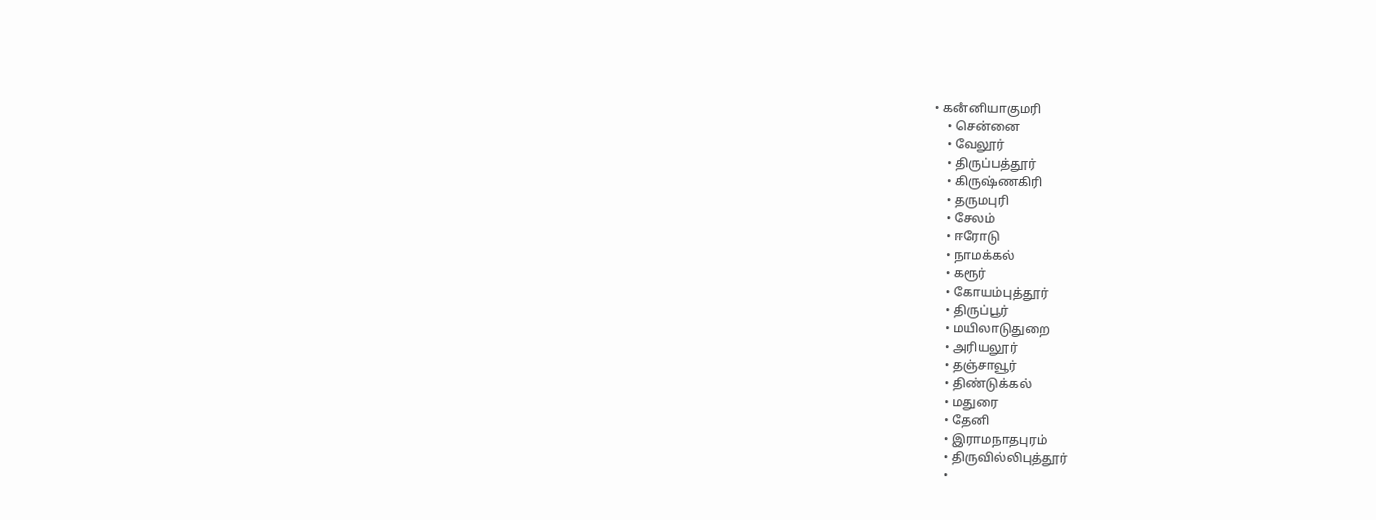• கனஂனியாகுமரி
    • சென்னை
    • வேலூர்
    • திருப்பத்தூர்
    • கிருஷ்ணகிரி
    • தருமபுரி
    • சேலம்
    • ஈரோடு
    • நாமக்கல்
    • கரூர்
    • கோயம்புத்தூர்
    • திருப்பூர்
    • மயிலாடுதுறை
    • அரியலூர்
    • தஞ்சாவூர்
    • திண்டுக்கல்
    • மதுரை
    • தேனி
    • இராமநாதபுரம்
    • திருவில்லிபுத்தூர்
    •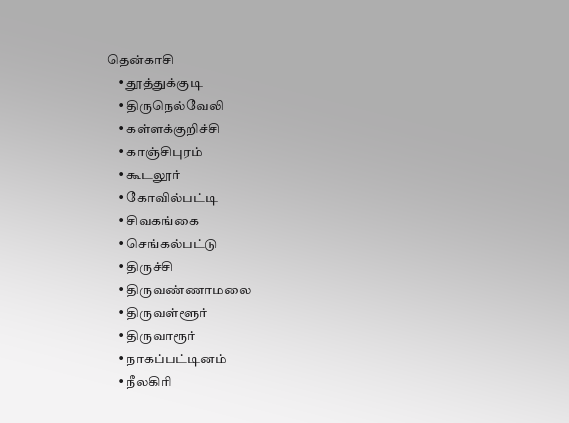தென்காசி
    • தூத்துக்குடி
    • திருநெல்வேலி
    • கள்ளக்குறிச்சி
    • காஞ்சிபுரம்
    • கூடலூர்
    • கோவில்பட்டி
    • சிவகங்கை
    • செங்கல்பட்டு
    • திருச்சி
    • திருவண்ணாமலை
    • திருவள்ளூர்
    • திருவாரூர்
    • நாகப்பட்டினம்
    • நீலகிரி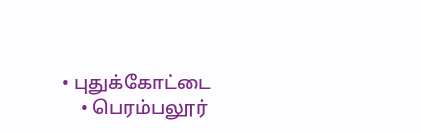• புதுக்கோட்டை
    • பெரம்பலூர்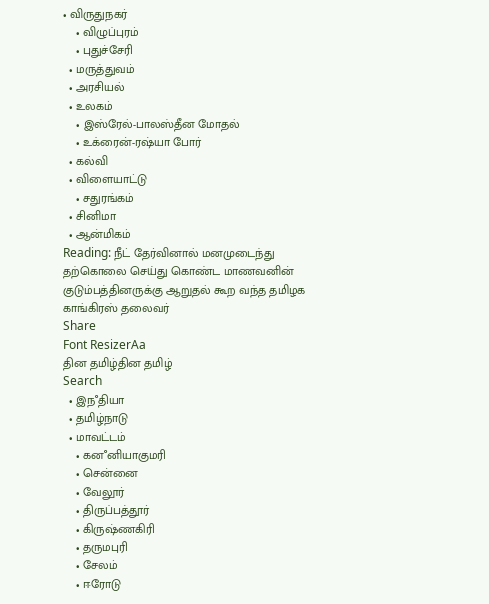• விருதுநகர்
    • விழுப்புரம்
    • புதுச்சேரி
  • மருத்துவம்
  • அரசியல்
  • உலகம்
    • இஸ்ரேல்-பாலஸ்தீன மோதல்
    • உக்ரைன்-ரஷ்யா போர்
  • கல்வி
  • விளையாட்டு
    • சதுரங்கம்
  • சினிமா
  • ஆன்மிகம்
Reading: நீட் தேர்வினால் மனமுடைந்து தற்கொலை செய்து கொண்ட மாணவனின் குடும்பத்தினருக்கு ஆறுதல் கூற வந்த தமிழக காங்கிரஸ் தலைவர்
Share
Font ResizerAa
தின தமிழ்தின தமிழ்
Search
  • இநஂதியா
  • தமிழ்நாடு
  • மாவட்டம்
    • கனஂனியாகுமரி
    • சென்னை
    • வேலூர்
    • திருப்பத்தூர்
    • கிருஷ்ணகிரி
    • தருமபுரி
    • சேலம்
    • ஈரோடு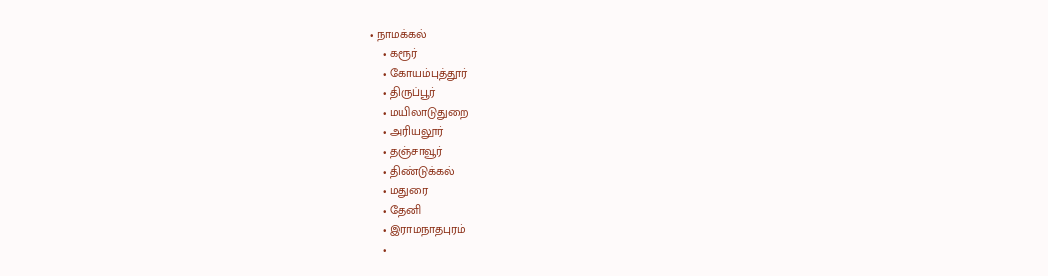• நாமக்கல்
    • கரூர்
    • கோயம்புத்தூர்
    • திருப்பூர்
    • மயிலாடுதுறை
    • அரியலூர்
    • தஞ்சாவூர்
    • திண்டுக்கல்
    • மதுரை
    • தேனி
    • இராமநாதபுரம்
    •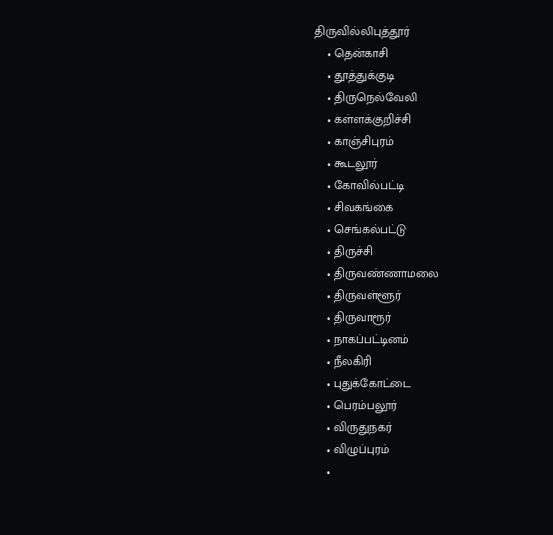திருவில்லிபுத்தூர்
    • தென்காசி
    • தூத்துக்குடி
    • திருநெல்வேலி
    • கள்ளக்குறிச்சி
    • காஞ்சிபுரம்
    • கூடலூர்
    • கோவில்பட்டி
    • சிவகங்கை
    • செங்கல்பட்டு
    • திருச்சி
    • திருவண்ணாமலை
    • திருவள்ளூர்
    • திருவாரூர்
    • நாகப்பட்டினம்
    • நீலகிரி
    • புதுக்கோட்டை
    • பெரம்பலூர்
    • விருதுநகர்
    • விழுப்புரம்
    •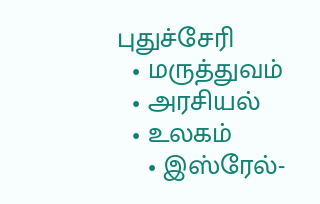புதுச்சேரி
  • மருத்துவம்
  • அரசியல்
  • உலகம்
    • இஸ்ரேல்-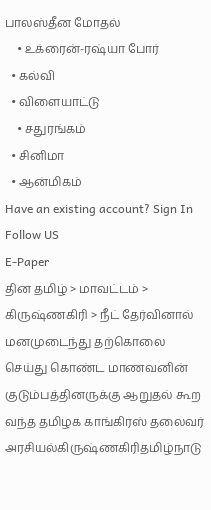பாலஸ்தீன மோதல்
    • உக்ரைன்-ரஷ்யா போர்
  • கல்வி
  • விளையாட்டு
    • சதுரங்கம்
  • சினிமா
  • ஆன்மிகம்
Have an existing account? Sign In
Follow US
E-Paper
தின தமிழ் > மாவட்டம் > கிருஷ்ணகிரி > நீட் தேர்வினால் மனமுடைந்து தற்கொலை செய்து கொண்ட மாணவனின் குடும்பத்தினருக்கு ஆறுதல் கூற வந்த தமிழக காங்கிரஸ் தலைவர்
அரசியல்கிருஷ்ணகிரிதமிழ்நாடு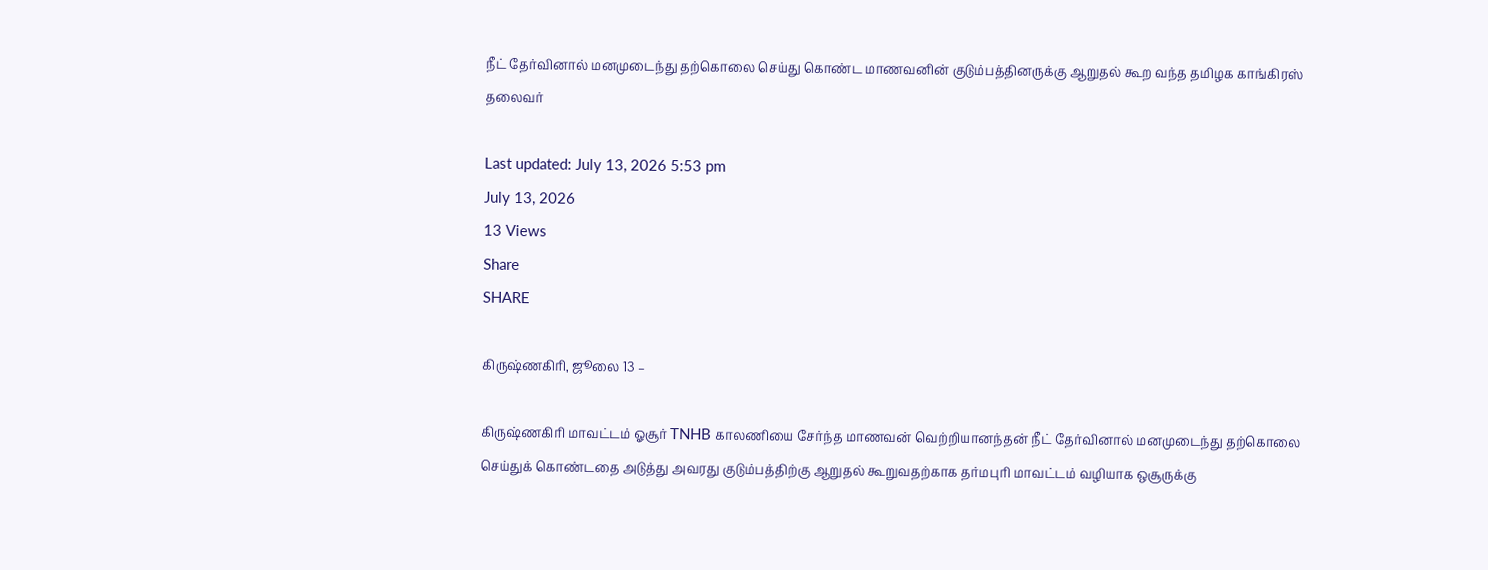நீட் தேர்வினால் மனமுடைந்து தற்கொலை செய்து கொண்ட மாணவனின் குடும்பத்தினருக்கு ஆறுதல் கூற வந்த தமிழக காங்கிரஸ் தலைவர்

Last updated: July 13, 2026 5:53 pm
July 13, 2026
13 Views
Share
SHARE

கிருஷ்ணகிரி, ஜூலை 13 –

கிருஷ்ணகிரி மாவட்டம் ஓசூர் TNHB காலணியை சேர்ந்த மாணவன் வெற்றியானந்தன் நீட் தேர்வினால் மனமுடைந்து தற்கொலை செய்துக் கொண்டதை அடுத்து அவரது குடும்பத்திற்கு ஆறுதல் கூறுவதற்காக தர்மபுரி மாவட்டம் வழியாக ஒசூருக்கு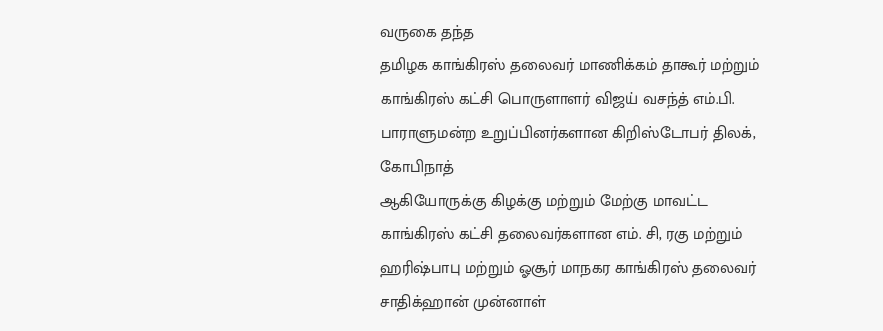வருகை தந்த
தமிழக காங்கிரஸ் தலைவர் மாணிக்கம் தாகூர் மற்றும் காங்கிரஸ் கட்சி பொருளாளர் விஜய் வசந்த் எம்.பி. பாராளுமன்ற உறுப்பினர்களான கிறிஸ்டோபர் திலக், கோபிநாத்
ஆகியோருக்கு கிழக்கு மற்றும் மேற்கு மாவட்ட காங்கிரஸ் கட்சி தலைவர்களான எம். சி, ரகு மற்றும் ஹரிஷ்பாபு மற்றும் ஓசூர் மாநகர காங்கிரஸ் தலைவர் சாதிக்ஹான் முன்னாள்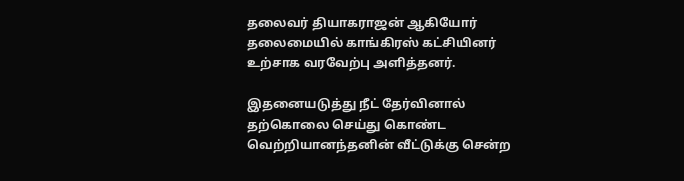தலைவர் தியாகராஜன் ஆகியோர் தலைமையில் காங்கிரஸ் கட்சியினர் உற்சாக வரவேற்பு அளித்தனர்.

இதனையடுத்து நீட் தேர்வினால் தற்கொலை செய்து கொண்ட வெற்றியானந்தனின் வீட்டுக்கு சென்ற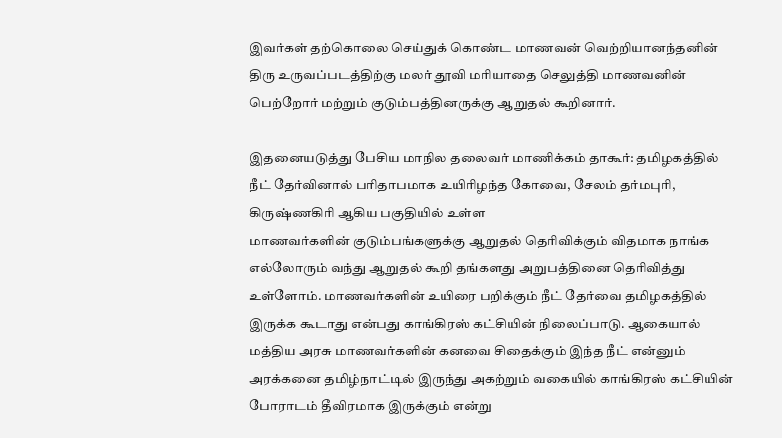இவர்கள் தற்கொலை செய்துக் கொண்ட மாணவன் வெற்றியானந்தனின் திரு உருவப்படத்திற்கு மலர் தூவி மரியாதை செலுத்தி மாணவனின் பெற்றோர் மற்றும் குடும்பத்தினருக்கு ஆறுதல் கூறினார்.

இதனையடுத்து பேசிய மாநில தலைவர் மாணிக்கம் தாகூர்: தமிழகத்தில் நீட் தேர்வினால் பரிதாபமாக உயிரிழந்த கோவை, சேலம் தர்மபுரி, கிருஷ்ணகிரி ஆகிய பகுதியில் உள்ள
மாணவர்களின் குடும்பங்களுக்கு ஆறுதல் தெரிவிக்கும் விதமாக நாங்க எல்லோரும் வந்து ஆறுதல் கூறி தங்களது அறுபத்தினை தெரிவித்து உள்ளோம். மாணவர்களின் உயிரை பறிக்கும் நீட் தேர்வை தமிழகத்தில் இருக்க கூடாது என்பது காங்கிரஸ் கட்சியின் நிலைப்பாடு. ஆகையால் மத்திய அரசு மாணவர்களின் கனவை சிதைக்கும் இந்த நீட் என்னும் அரக்கனை தமிழ்நாட்டில் இருந்து அகற்றும் வகையில் காங்கிரஸ் கட்சியின் போராடம் தீவிரமாக இருக்கும் என்று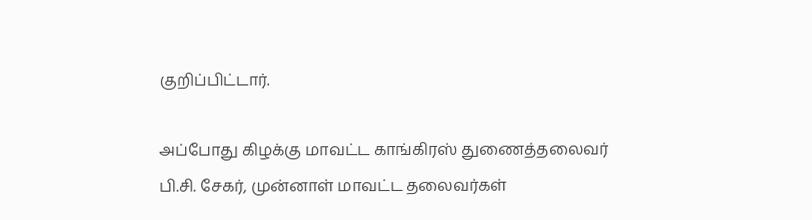குறிப்பிட்டார்.

அப்போது கிழக்கு மாவட்ட காங்கிரஸ் துணைத்தலைவர் பி.சி. சேகர், முன்னாள் மாவட்ட தலைவர்கள்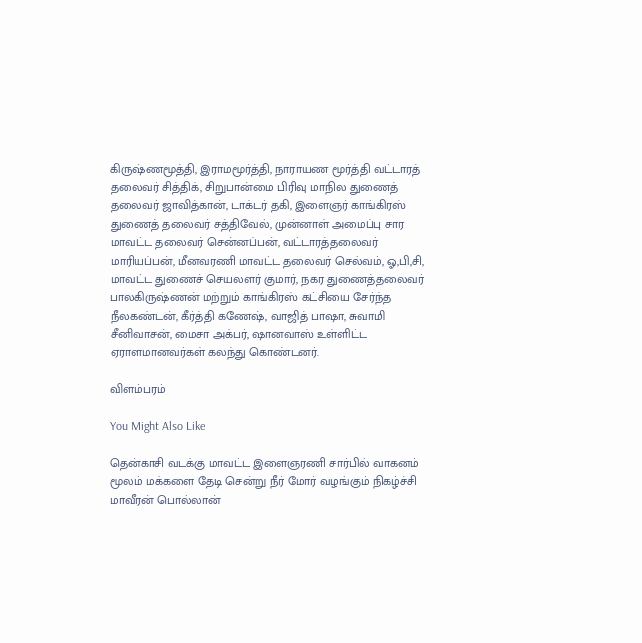கிருஷ்ணமூத்தி, இராமமூர்த்தி, நாராயண மூர்த்தி வட்டாரத் தலைவர் சித்திக், சிறுபான்மை பிரிவு மாநில துணைத் தலைவர் ஜாவித்கான், டாக்டர் தகி, இளைஞர் காங்கிரஸ் துணைத் தலைவர் சத்திவேல், முன்னாள் அமைப்பு சார மாவட்ட தலைவர் சென்னப்பன், வட்டாரத்தலைவர் மாரியப்பன், மீனவரணி மாவட்ட தலைவர் செல்வம், ஓ,பி,சி, மாவட்ட துணைச் செயலளர் குமார், நகர துணைத்தலைவர் பாலகிருஷ்ணன் மற்றும் காங்கிரஸ் கட்சியை சேர்ந்த நீலகண்டன், கீர்த்தி கணேஷ், வாஜித் பாஷா, சுவாமி சீனிவாசன், மைசா அக்பர், ஷானவாஸ் உள்ளிட்ட ஏராளமானவர்கள் கலந்து கொண்டனர்.

விளம்பரம்

You Might Also Like

தென்காசி வடக்கு மாவட்ட இளைஞரணி சார்பில் வாகனம் மூலம் மக்களை தேடி சென்று நீர் மோர் வழங்கும் நிகழ்ச்சி
மாவீரன் பொல்லான்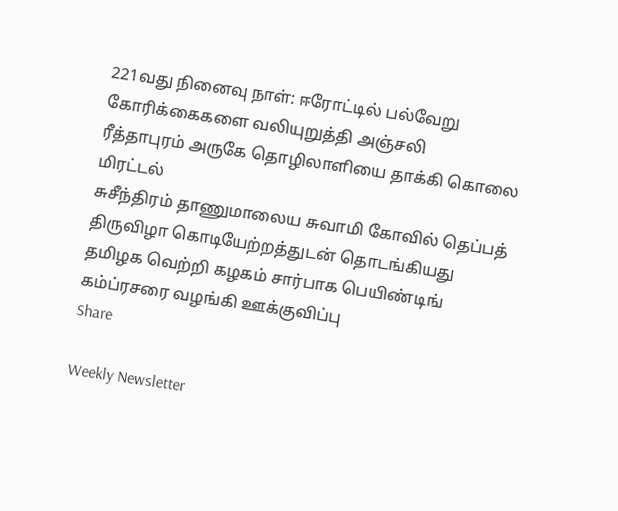221வது நினைவு நாள்: ஈரோட்டில் பல்வேறு கோரிக்கைகளை வலியுறுத்தி அஞ்சலி
ரீத்தாபுரம் அருகே தொழிலாளியை தாக்கி கொலை மிரட்டல்
சுசீந்திரம் தாணுமாலைய சுவாமி கோவில் தெப்பத் திருவிழா கொடியேற்றத்துடன் தொடங்கியது
தமிழக வெற்றி கழகம் சார்பாக பெயிண்டிங் கம்ப்ரசரை வழங்கி ஊக்குவிப்பு
Share

Weekly Newsletter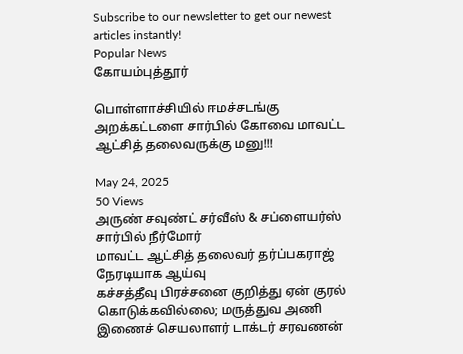Subscribe to our newsletter to get our newest articles instantly!
Popular News
கோயம்புத்தூர்

பொள்ளாச்சியில் ஈமச்சடங்கு அறக்கட்டளை சார்பில் கோவை மாவட்ட ஆட்சித் தலைவருக்கு மனு!!!

May 24, 2025
50 Views
அருண் சவுண்ட் சர்வீஸ் & சப்ளையர்ஸ் சார்பில் நீர்மோர்
மாவட்ட ஆட்சித் தலைவர் தர்ப்பகராஜ் நேரடியாக ஆய்வு
கச்சத்தீவு பிரச்சனை குறித்து ஏன் குரல் கொடுக்கவில்லை; மருத்துவ அணி இணைச் செயலாளர் டாக்டர் சரவணன்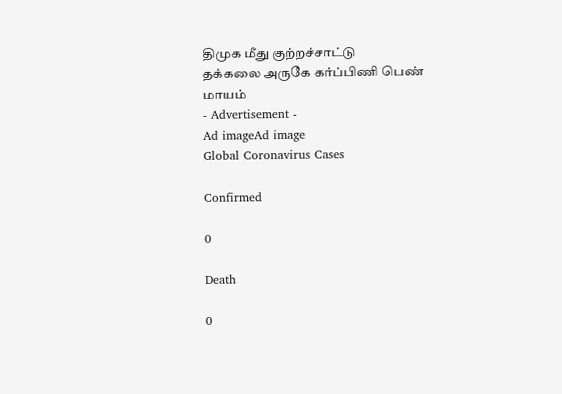திமுக மீது குற்றச்சாட்டு
தக்கலை அருகே கர்ப்பிணி பெண் மாயம்
- Advertisement -
Ad imageAd image
Global Coronavirus Cases

Confirmed

0

Death

0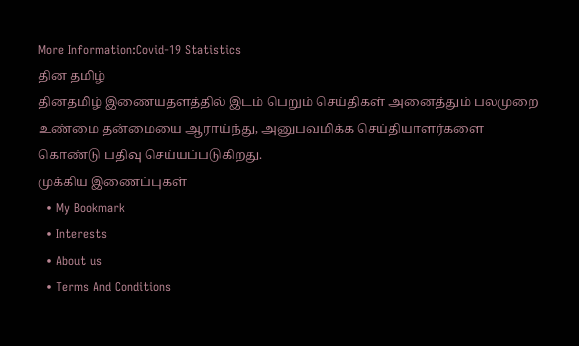More Information:Covid-19 Statistics
தின தமிழ்
தினதமிழ் இணையதளத்தில் இடம் பெறும் செய்திகள் அனைத்தும் பலமுறை உண்மை தன்மையை ஆராய்ந்து, அனுபவமிக்க செய்தியாளர்களை கொண்டு பதிவு செய்யப்படுகிறது.
முக்கிய இணைப்புகள்
  • My Bookmark
  • Interests
  • About us
  • Terms And Conditions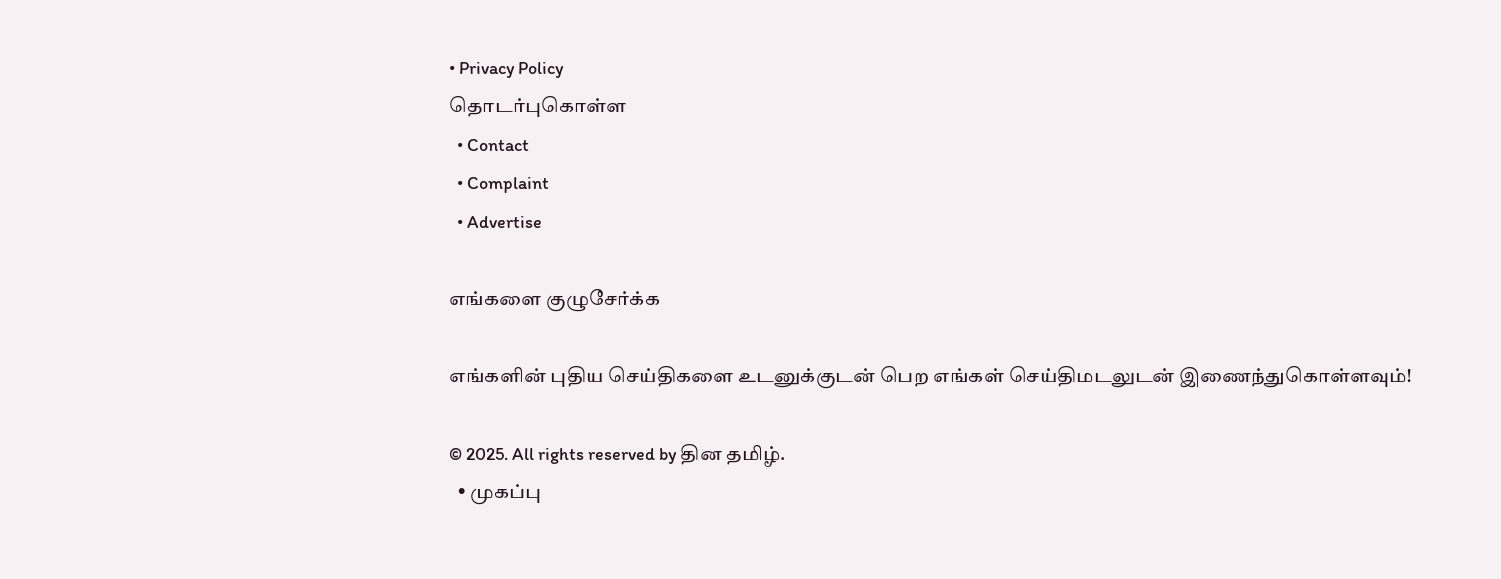• Privacy Policy
தொடர்புகொள்ள
  • Contact
  • Complaint
  • Advertise

எங்களை குழுசேர்க்க

எங்களின் புதிய செய்திகளை உடனுக்குடன் பெற எங்கள் செய்திமடலுடன் இணைந்துகொள்ளவும்!

© 2025. All rights reserved by தின தமிழ்.
  • முகப்பு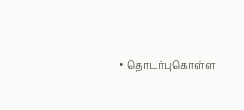• தொடர்புகொள்ள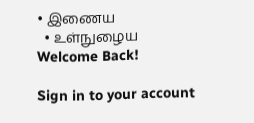• இணைய
  • உள்நுழைய
Welcome Back!

Sign in to your account